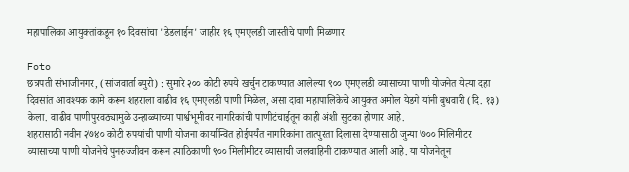महापालिका आयुक्तांकडून १० दिवसांचा 'डेडलाईन' जाहीर १६ एमएलडी जास्तीचे पाणी मिळणार

Foto
छत्रपती संभाजीनगर, (सांजवार्ता ब्युरो) : सुमारे २०० कोटी रुपये खर्चुन टाकण्यात आलेल्या ९०० एमएलडी व्यासाच्या पाणी योजनेत येत्या दहा दिवसांत आवश्यक कामे करून शहराला वाढीव १६ एमएलडी पाणी मिळेल, असा दावा महापालिकेचे आयुक्त अमोल येडगे यांनी बुधवारी (दि. १३) केला. वाढीव पाणीपुरवठ्यामुळे उन्हाळ्याच्या पार्श्वभूमीवर नागरिकांची पाणीटंचाईतून काही अंशी सुटका होणार आहे.
शहरासाठी नवीन २७४० कोटी रुपयांची पाणी योजना कार्यान्वित होईपर्यंत नागरिकांना तात्पुरता दिलासा देण्यासाठी जुन्या ७०० मिलिमीटर
व्यासाच्या पाणी योजनेचे पुनरुज्जीवन करून त्याठिकाणी ९०० मिलीमीटर व्यासाची जलवाहिनी टाकण्यात आली आहे. या योजनेतून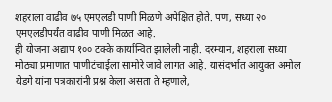शहराला वाढीव ७५ एमएलडी पाणी मिळणे अपेक्षित होते. पण, सध्या २० एमएलडीपर्यंत वाढीव पाणी मिळत आहे.
ही योजना अद्याप १०० टक्के कार्यान्वित झालेली नाही. दरम्यान, शहराला सध्या मोठ्या प्रमाणात पाणीटंचाईला सामोरे जावे लागत आहे. यासंदर्भात आयुक्त अमोल येडगे यांना पत्रकारांनी प्रश्न केला असता ते म्हणाले,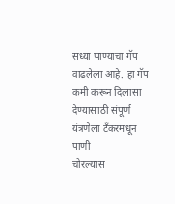सध्या पाण्याचा गॅप वाढलेला आहे. हा गॅप कमी करून दिलासा देण्यासाठी संपूर्ण यंत्रणेला टँकरमधून पाणी
चोरल्यास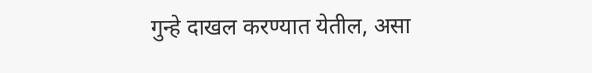गुन्हे दाखल करण्यात येतील, असा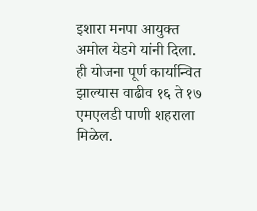इशारा मनपा आयुक्त अमोल येडगे यांनी दिला.
ही योजना पूर्ण कार्यान्वित झाल्यास वाढीव १६ ते १७ एमएलडी पाणी शहराला मिळेल.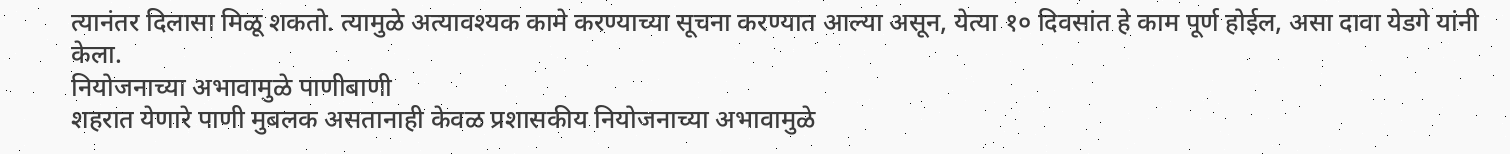त्यानंतर दिलासा मिळू शकतो. त्यामुळे अत्यावश्यक कामे करण्याच्या सूचना करण्यात आल्या असून, येत्या १० दिवसांत हे काम पूर्ण होईल, असा दावा येडगे यांनी केला.
नियोजनाच्या अभावामुळे पाणीबाणी
शहरात येणारे पाणी मुबलक असतानाही केवळ प्रशासकीय नियोजनाच्या अभावामुळे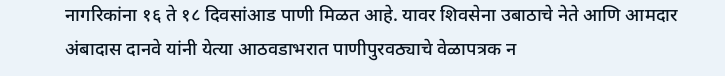नागरिकांना १६ ते १८ दिवसांआड पाणी मिळत आहे. यावर शिवसेना उबाठाचे नेते आणि आमदार अंबादास दानवे यांनी येत्या आठवडाभरात पाणीपुरवठ्याचे वेळापत्रक न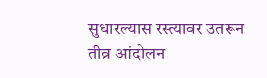सुधारल्यास रस्त्यावर उतरून तीव्र आंदोलन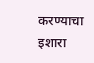करण्याचा इशारा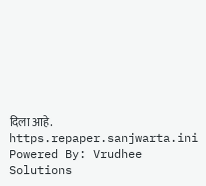दिला आहे.
https.repaper.sanjwarta.ini Powered By: Vrudhee Solutions